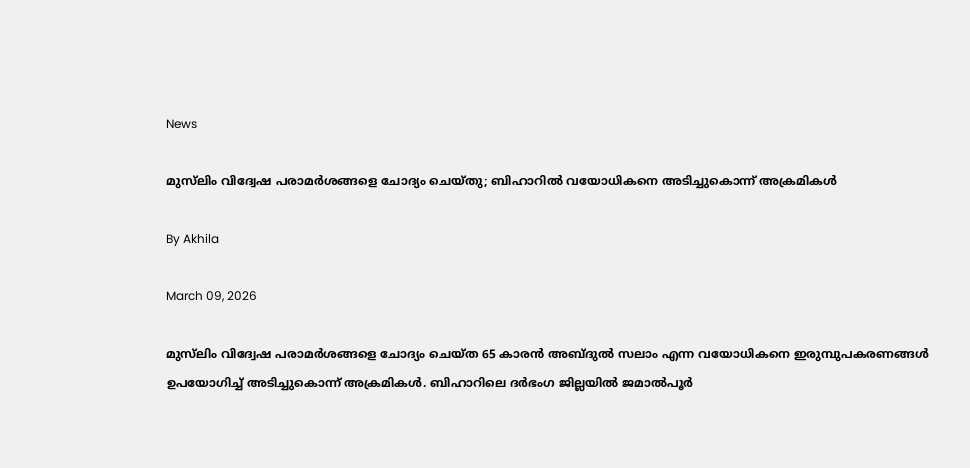News

മുസ്‌ലിം വിദ്വേഷ പരാമര്‍ശങ്ങളെ ചോദ്യം ചെയ്തു; ബിഹാറില്‍ വയോധികനെ അടിച്ചുകൊന്ന് അക്രമികള്‍

By Akhila

March 09, 2026

മുസ്‌ലിം വിദ്വേഷ പരാമര്‍ശങ്ങളെ ചോദ്യം ചെയ്ത 65 കാരന്‍ അബ്ദുല്‍ സലാം എന്ന വയോധികനെ ഇരുമ്പുപകരണങ്ങള്‍ ഉപയോഗിച്ച് അടിച്ചുകൊന്ന് അക്രമികള്‍. ബിഹാറിലെ ദര്‍ഭംഗ ജില്ലയില്‍ ജമാല്‍പൂര്‍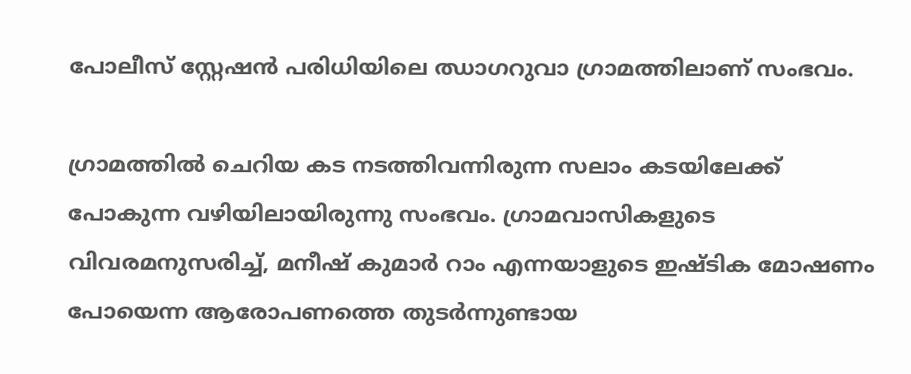പോലീസ് സ്റ്റേഷന്‍ പരിധിയിലെ ഝാഗറുവാ ഗ്രാമത്തിലാണ് സംഭവം.

ഗ്രാമത്തില്‍ ചെറിയ കട നടത്തിവന്നിരുന്ന സലാം കടയിലേക്ക് പോകുന്ന വഴിയിലായിരുന്നു സംഭവം. ഗ്രാമവാസികളുടെ വിവരമനുസരിച്ച്, മനീഷ് കുമാര്‍ റാം എന്നയാളുടെ ഇഷ്ടിക മോഷണം പോയെന്ന ആരോപണത്തെ തുടര്‍ന്നുണ്ടായ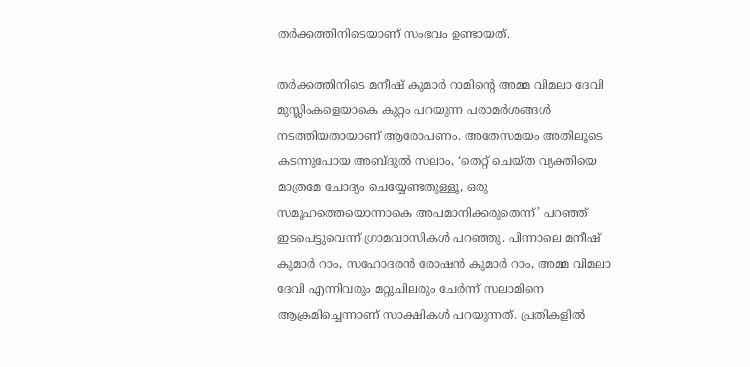തര്‍ക്കത്തിനിടെയാണ് സംഭവം ഉണ്ടായത്.

തര്‍ക്കത്തിനിടെ മനീഷ് കുമാര്‍ റാമിന്റെ അമ്മ വിമലാ ദേവി മുസ്ലിംകളെയാകെ കുറ്റം പറയുന്ന പരാമര്‍ശങ്ങള്‍ നടത്തിയതായാണ് ആരോപണം. അതേസമയം അതിലൂടെ കടന്നുപോയ അബ്ദുല്‍ സലാം, ‘തെറ്റ് ചെയ്ത വ്യക്തിയെ മാത്രമേ ചോദ്യം ചെയ്യേണ്ടതുള്ളൂ, ഒരു സമൂഹത്തെയൊന്നാകെ അപമാനിക്കരുതെന്ന്’ പറഞ്ഞ് ഇടപെട്ടുവെന്ന് ഗ്രാമവാസികള്‍ പറഞ്ഞു. പിന്നാലെ മനീഷ് കുമാര്‍ റാം, സഹോദരന്‍ രോഷന്‍ കുമാര്‍ റാം, അമ്മ വിമലാ ദേവി എന്നിവരും മറ്റുചിലരും ചേര്‍ന്ന് സലാമിനെ ആക്രമിച്ചെന്നാണ് സാക്ഷികള്‍ പറയുന്നത്. പ്രതികളില്‍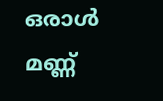ഒരാള്‍ മണ്ണ്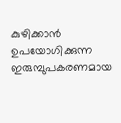കുഴിക്കാന്‍ ഉപയോഗിക്കുന്ന ഇരുമ്പുപകരണമായ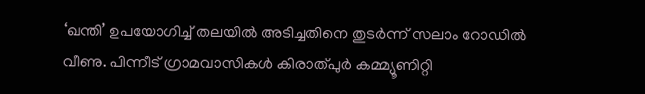‘ഖന്തി’ ഉപയോഗിച്ച് തലയില്‍ അടിച്ചതിനെ തുടര്‍ന്ന് സലാം റോഡില്‍ വീണു. പിന്നീട് ഗ്രാമവാസികള്‍ കിരാത്പുര്‍ കമ്മ്യൂണിറ്റി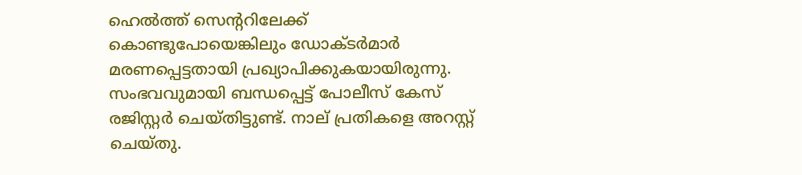ഹെല്‍ത്ത് സെന്ററിലേക്ക് കൊണ്ടുപോയെങ്കിലും ഡോക്ടര്‍മാര്‍ മരണപ്പെട്ടതായി പ്രഖ്യാപിക്കുകയായിരുന്നു. സംഭവവുമായി ബന്ധപ്പെട്ട് പോലീസ് കേസ് രജിസ്റ്റര്‍ ചെയ്തിട്ടുണ്ട്. നാല് പ്രതികളെ അറസ്റ്റ് ചെയ്തു.